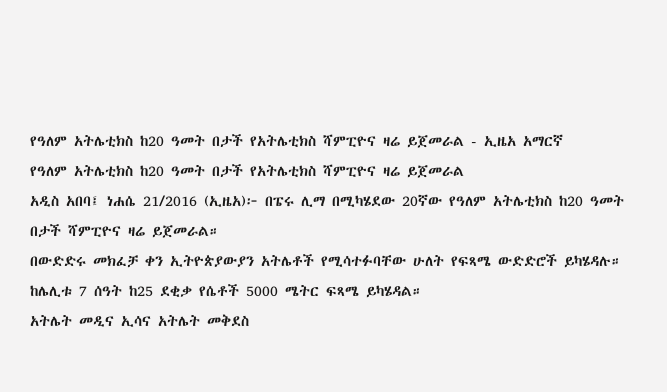የዓለም አትሌቲክስ ከ20 ዓመት በታች የአትሌቲክስ ሻምፒዮና ዛሬ ይጀመራል - ኢዜአ አማርኛ
የዓለም አትሌቲክስ ከ20 ዓመት በታች የአትሌቲክስ ሻምፒዮና ዛሬ ይጀመራል
አዲስ አበባ፤ ነሐሴ 21/2016 (ኢዜአ)፦ በፔሩ ሊማ በሚካሄደው 20ኛው የዓለም አትሌቲክስ ከ20 ዓመት በታች ሻምፒዮና ዛሬ ይጀመራል።
በውድድሩ መክፈቻ ቀን ኢትዮጵያውያን አትሌቶች የሚሳተፉባቸው ሁለት የፍጻሜ ውድድሮች ይካሄዳሉ።
ከሌሊቱ 7 ሰዓት ከ25 ደቂቃ የሴቶች 5000 ሜትር ፍጻሜ ይካሄዳል።
አትሌት መዲና ኢሳና አትሌት መቅደስ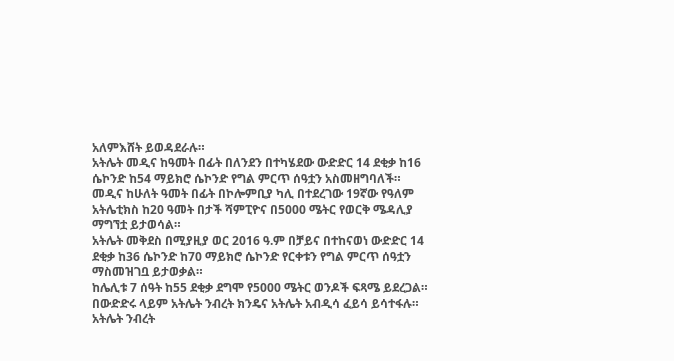አለምእሸት ይወዳደራሉ።
አትሌት መዲና ከዓመት በፊት በለንደን በተካሄደው ውድድር 14 ደቂቃ ከ16 ሴኮንድ ከ54 ማይክሮ ሴኮንድ የግል ምርጥ ሰዓቷን አስመዘግባለች።
መዲና ከሁለት ዓመት በፊት በኮሎምቢያ ካሊ በተደረገው 19ኛው የዓለም አትሌቲክስ ከ20 ዓመት በታች ሻምፒዮና በ5000 ሜትር የወርቅ ሜዳሊያ ማግኘቷ ይታወሳል።
አትሌት መቅደስ በሚያዚያ ወር 2016 ዓ.ም በቻይና በተከናወነ ውድድር 14 ደቂቃ ከ36 ሴኮንድ ከ70 ማይክሮ ሴኮንድ የርቀቱን የግል ምርጥ ሰዓቷን ማስመዝገቧ ይታወቃል።
ከሌሊቱ 7 ሰዓት ከ55 ደቂቃ ደግሞ የ5000 ሜትር ወንዶች ፍጻሜ ይደረጋል። በውድድሩ ላይም አትሌት ንብረት ክንዴና አትሌት አብዲሳ ፈይሳ ይሳተፋሉ።
አትሌት ንብረት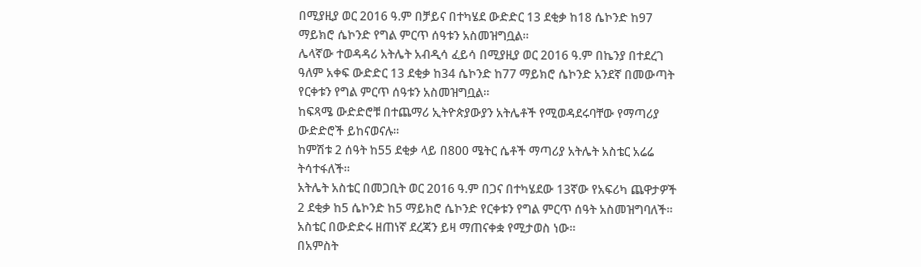በሚያዚያ ወር 2016 ዓ.ም በቻይና በተካሄደ ውድድር 13 ደቂቃ ከ18 ሴኮንድ ከ97 ማይክሮ ሴኮንድ የግል ምርጥ ሰዓቱን አስመዝግቧል።
ሌላኛው ተወዳዳሪ አትሌት አብዲሳ ፈይሳ በሚያዚያ ወር 2016 ዓ.ም በኬንያ በተደረገ ዓለም አቀፍ ውድድር 13 ደቂቃ ከ34 ሴኮንድ ከ77 ማይክሮ ሴኮንድ አንደኛ በመውጣት የርቀቱን የግል ምርጥ ሰዓቱን አስመዝግቧል።
ከፍጻሜ ውድድሮቹ በተጨማሪ ኢትዮጵያውያን አትሌቶች የሚወዳደሩባቸው የማጣሪያ ውድድሮች ይከናወናሉ።
ከምሽቱ 2 ሰዓት ከ55 ደቂቃ ላይ በ800 ሜትር ሴቶች ማጣሪያ አትሌት አስቴር አሬሬ ትሳተፋለች።
አትሌት አስቴር በመጋቢት ወር 2016 ዓ.ም በጋና በተካሄደው 13ኛው የአፍሪካ ጨዋታዎች 2 ደቂቃ ከ5 ሴኮንድ ከ5 ማይክሮ ሴኮንድ የርቀቱን የግል ምርጥ ሰዓት አስመዝግባለች።
አስቴር በውድድሩ ዘጠነኛ ደረጃን ይዛ ማጠናቀቋ የሚታወስ ነው።
በአምስት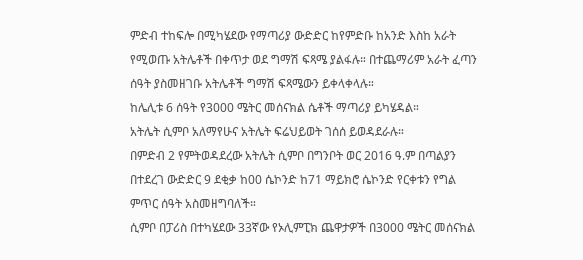ምድብ ተከፍሎ በሚካሄደው የማጣሪያ ውድድር ከየምድቡ ከአንድ እስከ አራት የሚወጡ አትሌቶች በቀጥታ ወደ ግማሽ ፍጻሜ ያልፋሉ። በተጨማሪም አራት ፈጣን ሰዓት ያስመዘገቡ አትሌቶች ግማሽ ፍጻሜውን ይቀላቀላሉ።
ከሌሊቱ 6 ሰዓት የ3000 ሜትር መሰናክል ሴቶች ማጣሪያ ይካሄዳል።
አትሌት ሲምቦ አለማየሁና አትሌት ፍሬህይወት ገሰሰ ይወዳደራሉ።
በምድብ 2 የምትወዳደረው አትሌት ሲምቦ በግንቦት ወር 2016 ዓ.ም በጣልያን በተደረገ ውድድር 9 ደቂቃ ከ00 ሴኮንድ ከ71 ማይክሮ ሴኮንድ የርቀቱን የግል ምጥር ሰዓት አስመዘግባለች።
ሲምቦ በፓሪስ በተካሄደው 33ኛው የኦሊምፒክ ጨዋታዎች በ3000 ሜትር መሰናክል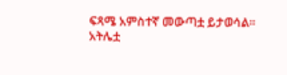ፍጻሜ አምስተኛ መውጣቷ ይታወሳል።
አትሌቷ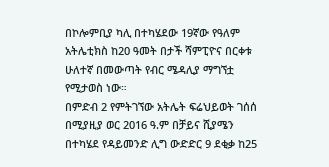በኮሎምቢያ ካሊ በተካሄደው 19ኛው የዓለም አትሌቲክስ ከ20 ዓመት በታች ሻምፒዮና በርቀቱ ሁለተኛ በመውጣት የብር ሜዳሊያ ማግኘቷ የሚታወስ ነው።
በምድብ 2 የምትገኘው አትሌት ፍሬህይወት ገሰሰ በሚያዚያ ወር 2016 ዓ.ም በቻይና ሺያሜን በተካሄደ የዳይመንድ ሊግ ውድድር 9 ደቂቃ ከ25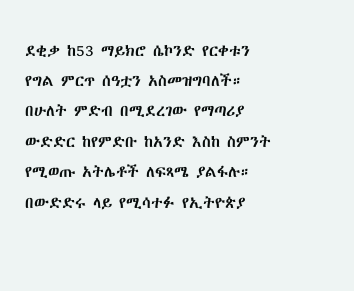ደቂቃ ከ53 ማይክሮ ሴኮንድ የርቀቱን የግል ምርጥ ሰዓቷን አስመዝግባለች።
በሁለት ምድብ በሚደረገው የማጣሪያ ውድድር ከየምድቡ ከአንድ እስከ ስምንት የሚወጡ አትሌቶች ለፍጻሜ ያልፋሉ።
በውድድሩ ላይ የሚሳተፉ የኢትዮጵያ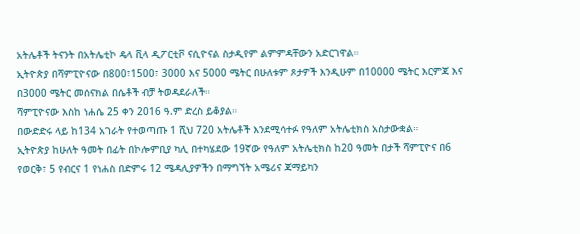አትሌቶች ትናንት በአትሌቲኮ ዴላ ቪላ ዲፖርቲቮ ናሲዮናል ስታዲየም ልምምዳቸውን አድርገዋል።
ኢትዮጵያ በሻምፒዮናው በ800፣1500፣ 3000 እና 5000 ሜትር በሁለቱም ጾታዎች እንዲሁም በ10000 ሜትር እርምጃ እና በ3000 ሜትር መሰናክል በሴቶች ብቻ ትወዳደራለች።
ሻምፒዮናው እስከ ነሐሴ 25 ቀን 2016 ዓ.ም ድረስ ይቆያል።
በውድድሩ ላይ ከ134 አገራት የተወጣጡ 1 ሺህ 720 አትሌቶች እንደሚሳተፉ የዓለም አትሌቲክስ አስታውቋል።
ኢትዮጵያ ከሁለት ዓመት በፊት በኮሎምቢያ ካሊ በተካሄደው 19ኛው የዓለም አትሌቲክስ ከ20 ዓመት በታች ሻምፒዮና በ6 የወርቅ፣ 5 የብርና 1 የነሐስ በድምሩ 12 ሜዳሊያዎችን በማግኘት አሜሪና ጃማይካን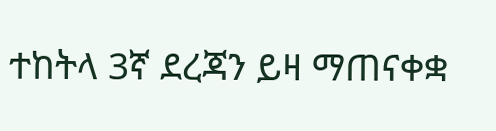ተከትላ 3ኛ ደረጃን ይዛ ማጠናቀቋ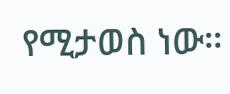የሚታወስ ነው።